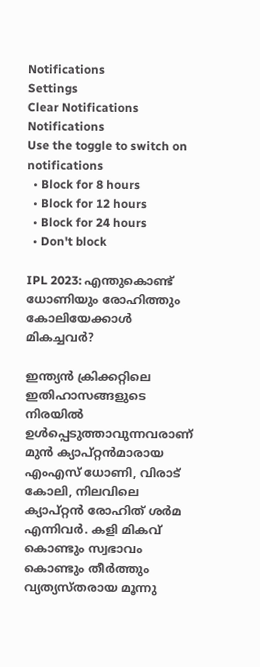Notifications
Settings
Clear Notifications
Notifications
Use the toggle to switch on notifications
  • Block for 8 hours
  • Block for 12 hours
  • Block for 24 hours
  • Don't block

IPL 2023: എന്തുകൊണ്ട് ധോണിയും രോഹിത്തും കോലിയേക്കാള്‍ മികച്ചവര്‍?

ഇന്ത്യന്‍ ക്രിക്കറ്റിലെ ഇതിഹാസങ്ങളുടെ നിരയില്‍ ഉള്‍പ്പെടുത്താവുന്നവരാണ് മുന്‍ ക്യാപ്റ്റന്‍മാരായ എംഎസ് ധോണി, വിരാട് കോലി, നിലവിലെ ക്യാപ്റ്റന്‍ രോഹിത് ശര്‍മ എന്നിവര്‍. കളി മികവ് കൊണ്ടും സ്വഭാവം കൊണ്ടും തീര്‍ത്തും വ്യത്യസ്തരായ മൂന്നു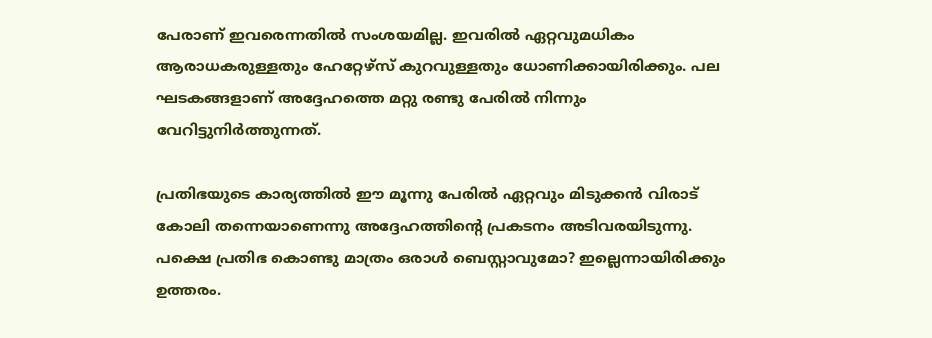പേരാണ് ഇവരെന്നതില്‍ സംശയമില്ല. ഇവരില്‍ ഏറ്റവുമധികം ആരാധകരുള്ളതും ഹേറ്റേഴ്‌സ് കുറവുള്ളതും ധോണിക്കായിരിക്കും. പല ഘടകങ്ങളാണ് അദ്ദേഹത്തെ മറ്റു രണ്ടു പേരില്‍ നിന്നും വേറിട്ടുനിര്‍ത്തുന്നത്.

പ്രതിഭയുടെ കാര്യത്തില്‍ ഈ മൂന്നു പേരില്‍ ഏറ്റവും മിടുക്കന്‍ വിരാട് കോലി തന്നെയാണെന്നു അദ്ദേഹത്തിന്റെ പ്രകടനം അടിവരയിടുന്നു. പക്ഷെ പ്രതിഭ കൊണ്ടു മാത്രം ഒരാള്‍ ബെസ്റ്റാവുമോ? ഇല്ലെന്നായിരിക്കും ഉത്തരം.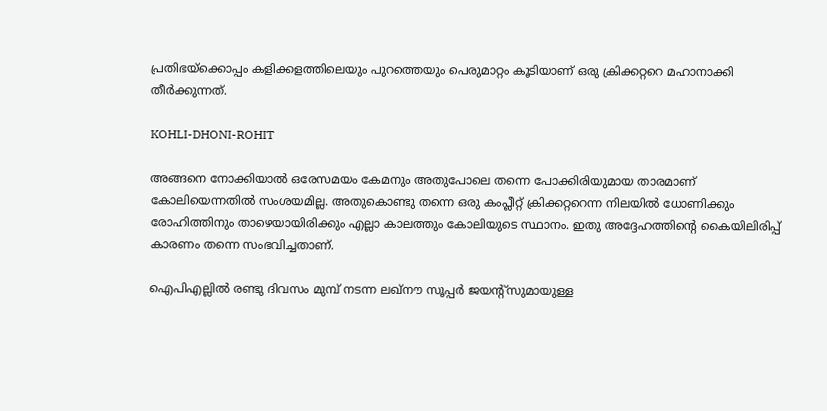പ്രതിഭയ്‌ക്കൊപ്പം കളിക്കളത്തിലെയും പുറത്തെയും പെരുമാറ്റം കൂടിയാണ് ഒരു ക്രിക്കറ്ററെ മഹാനാക്കി തീര്‍ക്കുന്നത്.

KOHLI-DHONI-ROHIT

അങ്ങനെ നോക്കിയാല്‍ ഒരേസമയം കേമനും അതുപോലെ തന്നെ പോക്കിരിയുമായ താരമാണ് കോലിയെന്നതില്‍ സംശയമില്ല. അതുകൊണ്ടു തന്നെ ഒരു കംപ്ലീറ്റ് ക്രിക്കറ്ററെന്ന നിലയില്‍ ധോണിക്കും രോഹിത്തിനും താഴെയായിരിക്കും എല്ലാ കാലത്തും കോലിയുടെ സ്ഥാനം. ഇതു അദ്ദേഹത്തിന്റെ കൈയിലിരിപ്പ് കാരണം തന്നെ സംഭവിച്ചതാണ്.

ഐപിഎല്ലില്‍ രണ്ടു ദിവസം മുമ്പ് നടന്ന ലഖ്‌നൗ സൂപ്പര്‍ ജയന്റ്‌സുമായുള്ള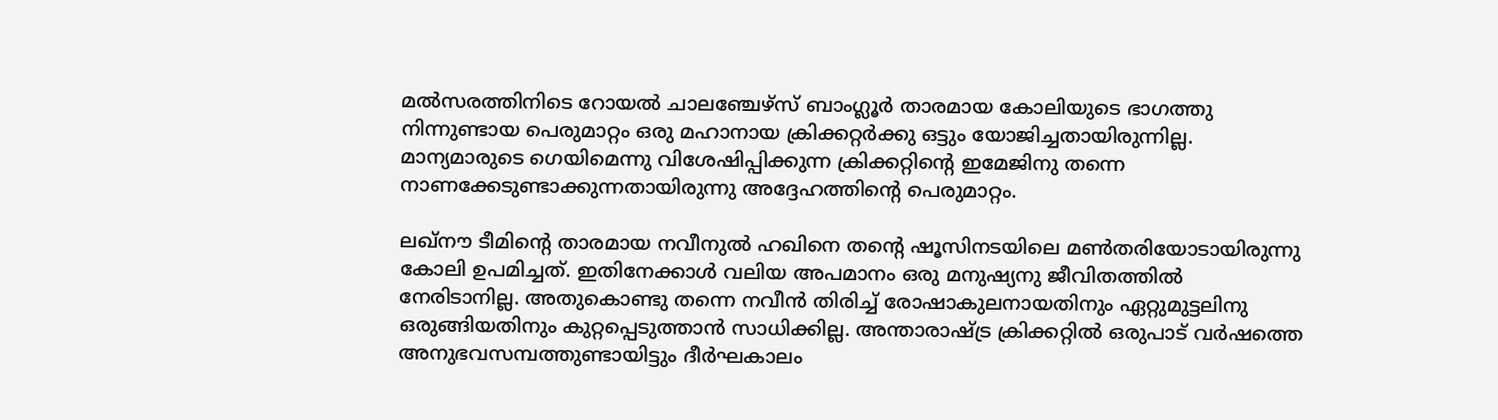മല്‍സരത്തിനിടെ റോയല്‍ ചാലഞ്ചേഴ്‌സ് ബാംഗ്ലൂര്‍ താരമായ കോലിയുടെ ഭാഗത്തു നിന്നുണ്ടായ പെരുമാറ്റം ഒരു മഹാനായ ക്രിക്കറ്റര്‍ക്കു ഒട്ടും യോജിച്ചതായിരുന്നില്ല. മാന്യമാരുടെ ഗെയിമെന്നു വിശേഷിപ്പിക്കുന്ന ക്രിക്കറ്റിന്റെ ഇമേജിനു തന്നെ നാണക്കേടുണ്ടാക്കുന്നതായിരുന്നു അദ്ദേഹത്തിന്റെ പെരുമാറ്റം.

ലഖ്‌നൗ ടീമിന്റെ താരമായ നവീനുല്‍ ഹഖിനെ തന്റെ ഷൂസിനടയിലെ മണ്‍തരിയോടായിരുന്നു കോലി ഉപമിച്ചത്. ഇതിനേക്കാള്‍ വലിയ അപമാനം ഒരു മനുഷ്യനു ജീവിതത്തില്‍ നേരിടാനില്ല. അതുകൊണ്ടു തന്നെ നവീന്‍ തിരിച്ച് രോഷാകുലനായതിനും ഏറ്റുമുട്ടലിനു ഒരുങ്ങിയതിനും കുറ്റപ്പെടുത്താന്‍ സാധിക്കില്ല. അന്താരാഷ്ട്ര ക്രിക്കറ്റില്‍ ഒരുപാട് വര്‍ഷത്തെ അനുഭവസമ്പത്തുണ്ടായിട്ടും ദീര്‍ഘകാലം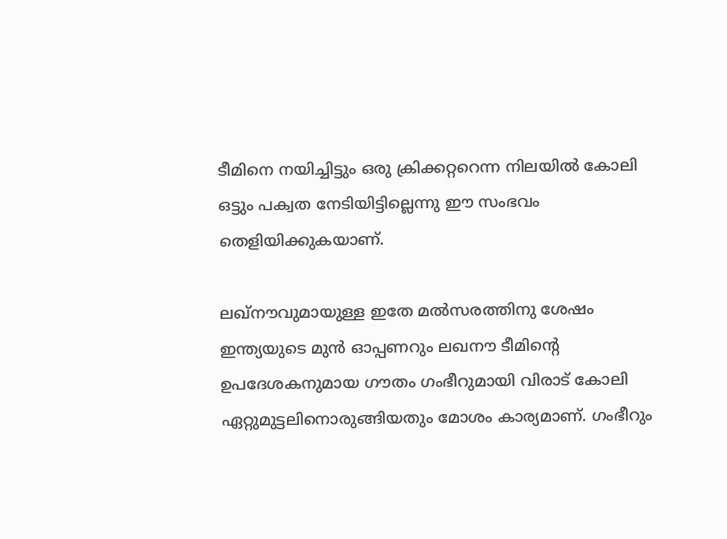ടീമിനെ നയിച്ചിട്ടും ഒരു ക്രിക്കറ്ററെന്ന നിലയില്‍ കോലി ഒട്ടും പക്വത നേടിയിട്ടില്ലെന്നു ഈ സംഭവം തെളിയിക്കുകയാണ്.

ലഖ്‌നൗവുമായുള്ള ഇതേ മല്‍സരത്തിനു ശേഷം ഇന്ത്യയുടെ മുന്‍ ഓപ്പണറും ലഖനൗ ടീമിന്റെ ഉപദേശകനുമായ ഗൗതം ഗംഭീറുമായി വിരാട് കോലി ഏറ്റുമുട്ടലിനൊരുങ്ങിയതും മോശം കാര്യമാണ്. ഗംഭീറും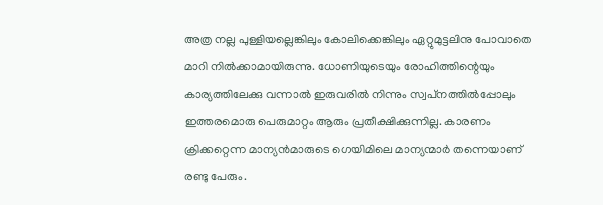അത്ര നല്ല പുള്ളിയല്ലെങ്കിലും കോലിക്കെങ്കിലും ഏറ്റുമുട്ടലിനു പോവാതെ മാറി നില്‍ക്കാമായിരുന്നു. ധോണിയുടെയും രോഹിത്തിന്റെയും കാര്യത്തിലേക്കു വന്നാല്‍ ഇരുവരില്‍ നിന്നും സ്വപ്‌നത്തില്‍പ്പോലും ഇത്തരമൊരു പെരുമാറ്റം ആരും പ്രതീക്ഷിക്കുന്നില്ല. കാരണം ക്രിക്കറ്റെന്ന മാന്യന്‍മാരുടെ ഗെയിമിലെ മാന്യന്മാര്‍ തന്നെയാണ് രണ്ടു പേരും.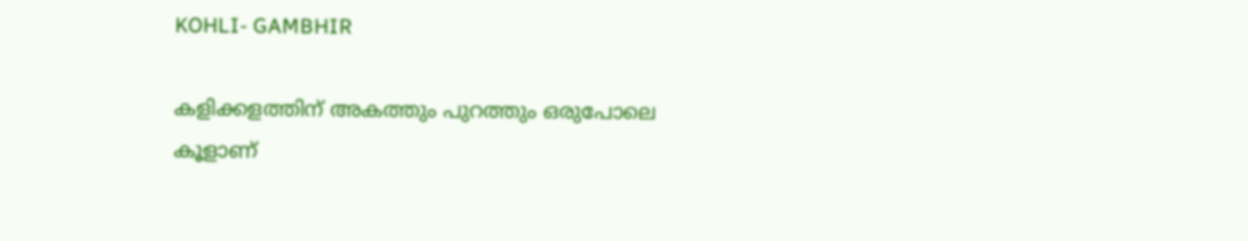KOHLI- GAMBHIR

കളിക്കളത്തിന് അകത്തും പുറത്തും ഒരുപോലെ കൂളാണ്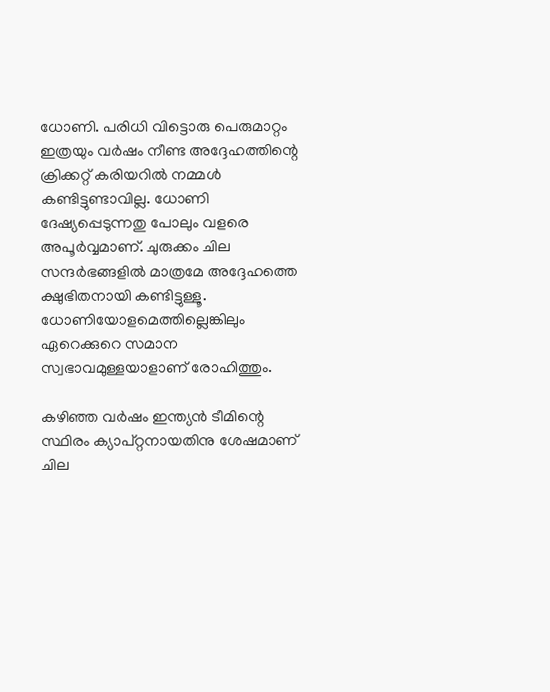ധോണി. പരിധി വിട്ടൊരു പെരുമാറ്റം ഇത്രയും വര്‍ഷം നീണ്ട അദ്ദേഹത്തിന്റെ ക്രിക്കറ്റ് കരിയറില്‍ നമ്മള്‍ കണ്ടിട്ടുണ്ടാവില്ല. ധോണി ദേഷ്യപ്പെടുന്നതു പോലും വളരെ അപൂര്‍വ്വമാണ്. ചുരുക്കം ചില സന്ദര്‍ഭങ്ങളില്‍ മാത്രമേ അദ്ദേഹത്തെ ക്ഷുഭിതനായി കണ്ടിട്ടുള്ളൂ. ധോണിയോളമെത്തില്ലെങ്കിലും ഏറെക്കുറെ സമാന സ്വഭാവമുള്ളയാളാണ് രോഹിത്തും.

കഴിഞ്ഞ വര്‍ഷം ഇന്ത്യന്‍ ടീമിന്റെ സ്ഥിരം ക്യാപ്റ്റനായതിനു ശേഷമാണ് ചില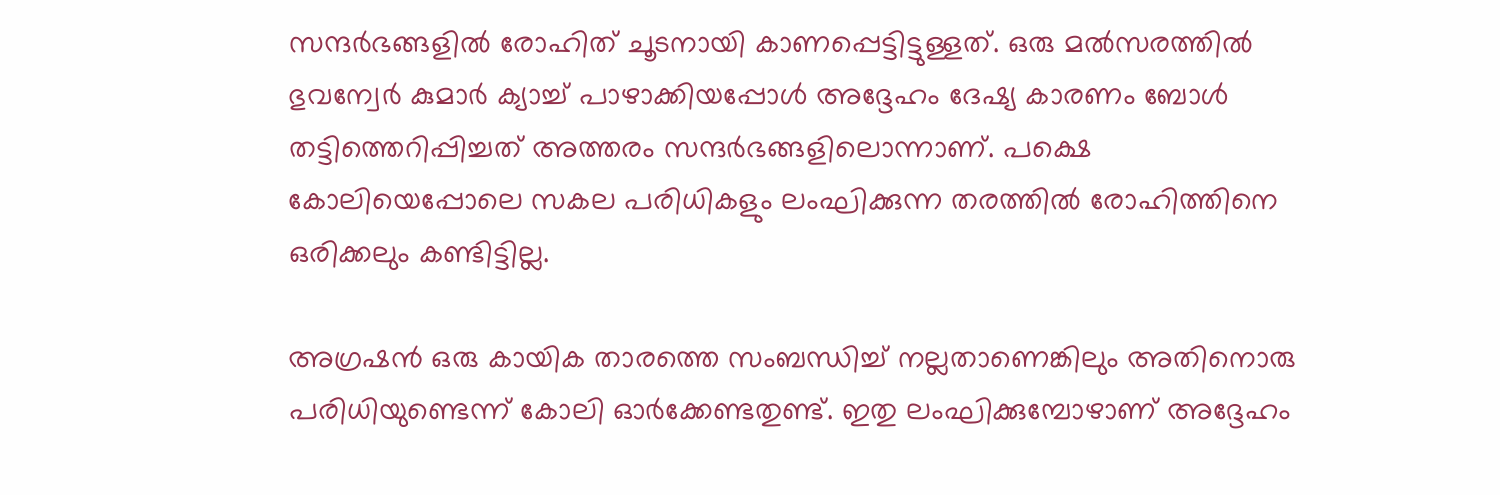സന്ദര്‍ഭങ്ങളില്‍ രോഹിത് ചൂടനായി കാണപ്പെട്ടിട്ടുള്ളത്. ഒരു മല്‍സരത്തില്‍ ഭുവന്വേര്‍ കുമാര്‍ ക്യാച്ച് പാഴാക്കിയപ്പോള്‍ അദ്ദേഹം ദേഷ്യ കാരണം ബോള്‍ തട്ടിത്തെറിപ്പിച്ചത് അത്തരം സന്ദര്‍ഭങ്ങളിലൊന്നാണ്. പക്ഷെ കോലിയെപ്പോലെ സകല പരിധികളും ലംഘിക്കുന്ന തരത്തില്‍ രോഹിത്തിനെ ഒരിക്കലും കണ്ടിട്ടില്ല.

അഗ്രഷന്‍ ഒരു കായിക താരത്തെ സംബന്ധിച്ച് നല്ലതാണെങ്കിലും അതിനൊരു പരിധിയുണ്ടെന്ന് കോലി ഓര്‍ക്കേണ്ടതുണ്ട്. ഇതു ലംഘിക്കുമ്പോഴാണ് അദ്ദേഹം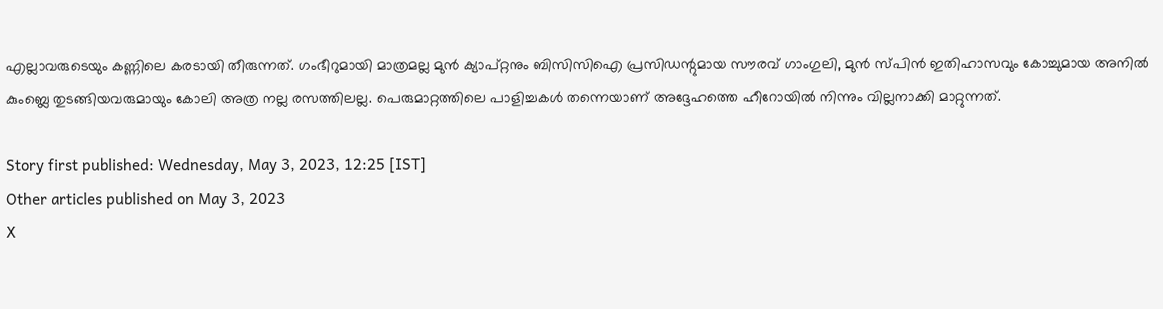എല്ലാവരുടെയും കണ്ണിലെ കരടായി തീരുന്നത്. ഗംഭീറുമായി മാത്രമല്ല മുന്‍ ക്യാപ്റ്റനും ബിസിസിഐ പ്രസിഡന്റുമായ സൗരവ് ഗാംഗുലി, മുന്‍ സ്പിന്‍ ഇതിഹാസവും കോച്ചുമായ അനില്‍ കുംബ്ലെ തുടങ്ങിയവരുമായും കോലി അത്ര നല്ല രസത്തിലല്ല. പെരുമാറ്റത്തിലെ പാളിച്ചകള്‍ തന്നെയാണ് അദ്ദേഹത്തെ ഹീറോയില്‍ നിന്നും വില്ലനാക്കി മാറ്റുന്നത്.

Story first published: Wednesday, May 3, 2023, 12:25 [IST]
Other articles published on May 3, 2023
X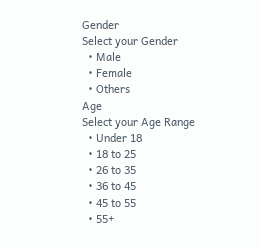Gender
Select your Gender
  • Male
  • Female
  • Others
Age
Select your Age Range
  • Under 18
  • 18 to 25
  • 26 to 35
  • 36 to 45
  • 45 to 55
  • 55+